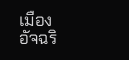เมืองอัจฉริ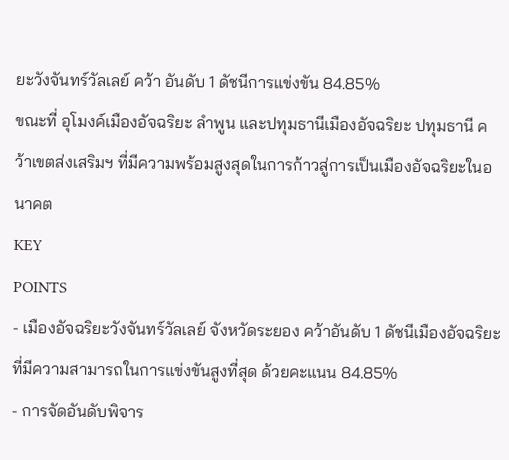ยะวังจันทร์วัลเลย์ คว้า อันดับ 1 ดัชนีการแข่งขัน 84.85%
ขณะที่ อุโมงค์เมืองอัจฉริยะ ลำพูน และปทุมธานีเมืองอัจฉริยะ ปทุมธานี คว้าเขตส่งเสริมฯ ที่มีความพร้อมสูงสุดในการก้าวสู่การเป็นเมืองอัจฉริยะในอนาคต
KEY
POINTS
- เมืองอัจฉริยะวังจันทร์วัลเลย์ จังหวัดระยอง คว้าอันดับ 1 ดัชนีเมืองอัจฉริยะที่มีความสามารถในการแข่งขันสูงที่สุด ด้วยคะแนน 84.85%
- การจัดอันดับพิจาร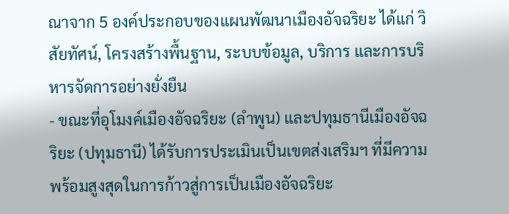ณาจาก 5 องค์ประกอบของแผนพัฒนาเมืองอัจฉริยะ ได้แก่ วิสัยทัศน์, โครงสร้างพื้นฐาน, ระบบข้อมูล, บริการ และการบริหารจัดการอย่างยั่งยืน
- ขณะที่อุโมงค์เมืองอัจฉริยะ (ลำพูน) และปทุมธานีเมืองอัจฉริยะ (ปทุมธานี) ได้รับการประเมินเป็นเขตส่งเสริมฯ ที่มีความพร้อมสูงสุดในการก้าวสู่การเป็นเมืองอัจฉริยะ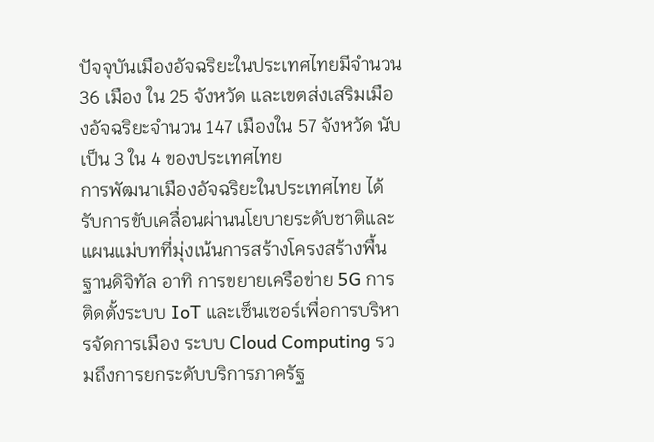ปัจจุบันเมืองอัจฉริยะในประเทศไทยมีจำนวน 36 เมือง ใน 25 จังหวัด และเขตส่งเสริมเมืองอัจฉริยะจำนวน 147 เมืองใน 57 จังหวัด นับเป็น 3 ใน 4 ของประเทศไทย
การพัฒนาเมืองอัจฉริยะในประเทศไทย ได้รับการขับเคลื่อนผ่านนโยบายระดับชาติและแผนแม่บทที่มุ่งเน้นการสร้างโครงสร้างพื้นฐานดิจิทัล อาทิ การขยายเครือข่าย 5G การติดตั้งระบบ IoT และเซ็นเซอร์เพื่อการบริหารจัดการเมือง ระบบ Cloud Computing รวมถึงการยกระดับบริการภาครัฐ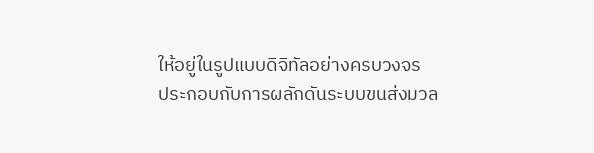ให้อยู่ในรูปแบบดิจิทัลอย่างครบวงจร
ประกอบกับการผลักดันระบบขนส่งมวล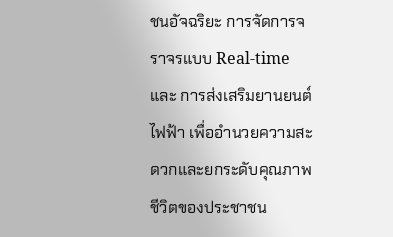ชนอัจฉริยะ การจัดการจราจรแบบ Real-time และ การส่งเสริมยานยนต์ไฟฟ้า เพื่ออำนวยความสะดวกและยกระดับคุณภาพชีวิตของประชาชน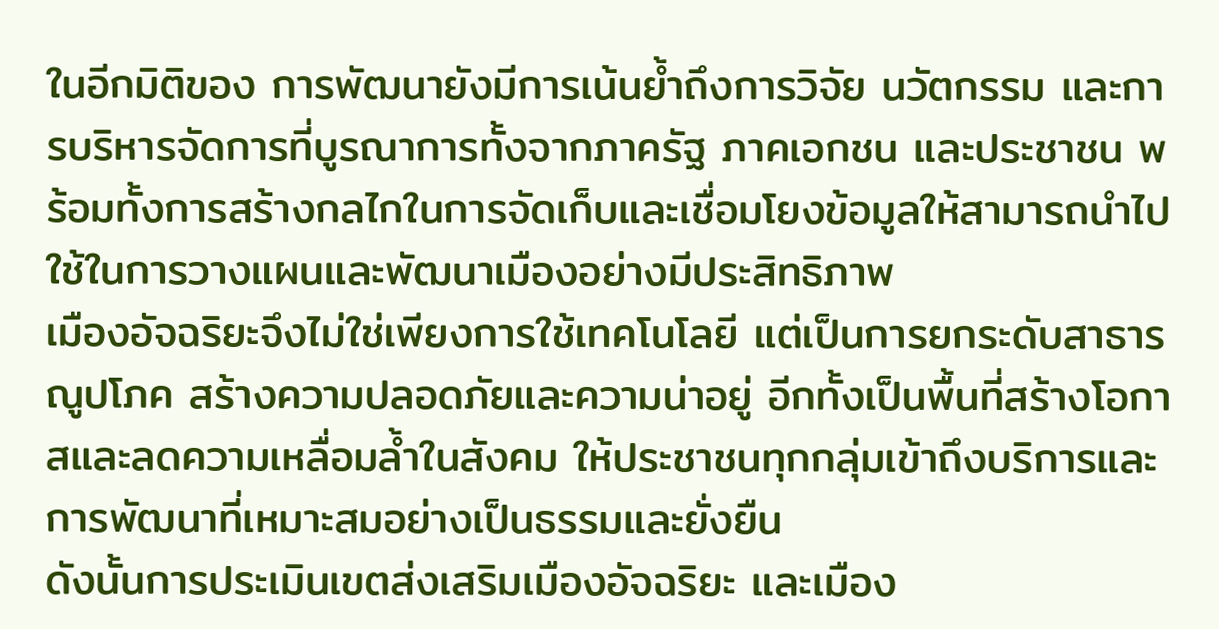ในอีกมิติของ การพัฒนายังมีการเน้นย้ำถึงการวิจัย นวัตกรรม และการบริหารจัดการที่บูรณาการทั้งจากภาครัฐ ภาคเอกชน และประชาชน พร้อมทั้งการสร้างกลไกในการจัดเก็บและเชื่อมโยงข้อมูลให้สามารถนำไปใช้ในการวางแผนและพัฒนาเมืองอย่างมีประสิทธิภาพ
เมืองอัจฉริยะจึงไม่ใช่เพียงการใช้เทคโนโลยี แต่เป็นการยกระดับสาธารณูปโภค สร้างความปลอดภัยและความน่าอยู่ อีกทั้งเป็นพื้นที่สร้างโอกาสและลดความเหลื่อมล้ำในสังคม ให้ประชาชนทุกกลุ่มเข้าถึงบริการและการพัฒนาที่เหมาะสมอย่างเป็นธรรมและยั่งยืน
ดังนั้นการประเมินเขตส่งเสริมเมืองอัจฉริยะ และเมือง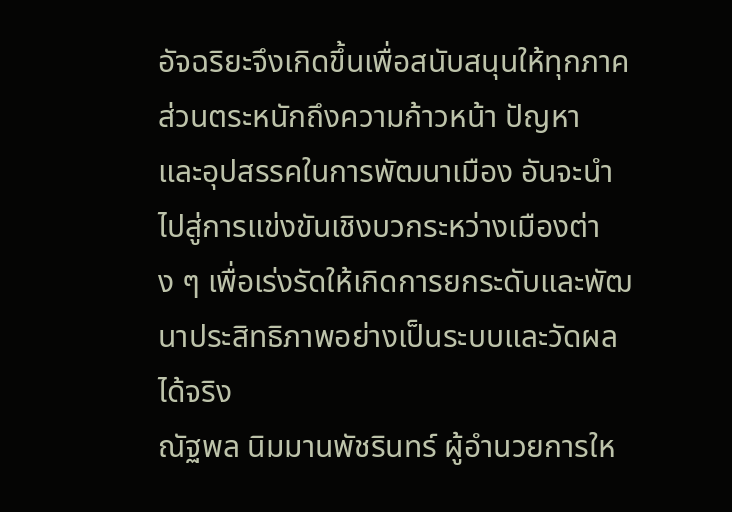อัจฉริยะจึงเกิดขึ้นเพื่อสนับสนุนให้ทุกภาคส่วนตระหนักถึงความก้าวหน้า ปัญหา และอุปสรรคในการพัฒนาเมือง อันจะนำไปสู่การแข่งขันเชิงบวกระหว่างเมืองต่าง ๆ เพื่อเร่งรัดให้เกิดการยกระดับและพัฒนาประสิทธิภาพอย่างเป็นระบบและวัดผลได้จริง
ณัฐพล นิมมานพัชรินทร์ ผู้อำนวยการให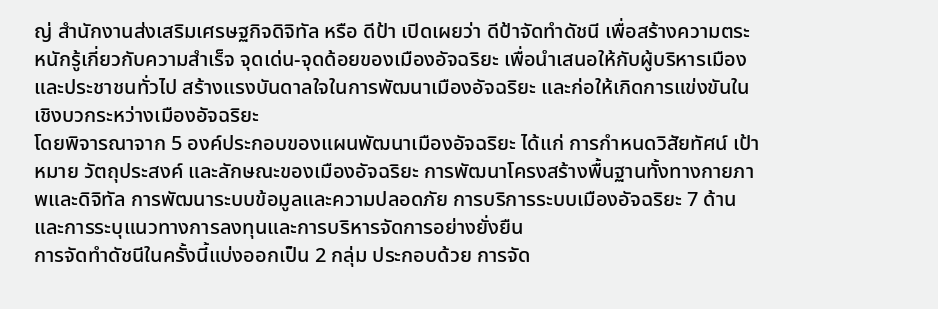ญ่ สำนักงานส่งเสริมเศรษฐกิจดิจิทัล หรือ ดีป้า เปิดเผยว่า ดีป้าจัดทำดัชนี เพื่อสร้างความตระหนักรู้เกี่ยวกับความสำเร็จ จุดเด่น-จุดด้อยของเมืองอัจฉริยะ เพื่อนำเสนอให้กับผู้บริหารเมืองและประชาชนทั่วไป สร้างแรงบันดาลใจในการพัฒนาเมืองอัจฉริยะ และก่อให้เกิดการแข่งขันในเชิงบวกระหว่างเมืองอัจฉริยะ
โดยพิจารณาจาก 5 องค์ประกอบของแผนพัฒนาเมืองอัจฉริยะ ได้แก่ การกำหนดวิสัยทัศน์ เป้าหมาย วัตถุประสงค์ และลักษณะของเมืองอัจฉริยะ การพัฒนาโครงสร้างพื้นฐานทั้งทางกายภาพและดิจิทัล การพัฒนาระบบข้อมูลและความปลอดภัย การบริการระบบเมืองอัจฉริยะ 7 ด้าน และการระบุแนวทางการลงทุนและการบริหารจัดการอย่างยั่งยืน
การจัดทำดัชนีในครั้งนี้แบ่งออกเป็น 2 กลุ่ม ประกอบด้วย การจัด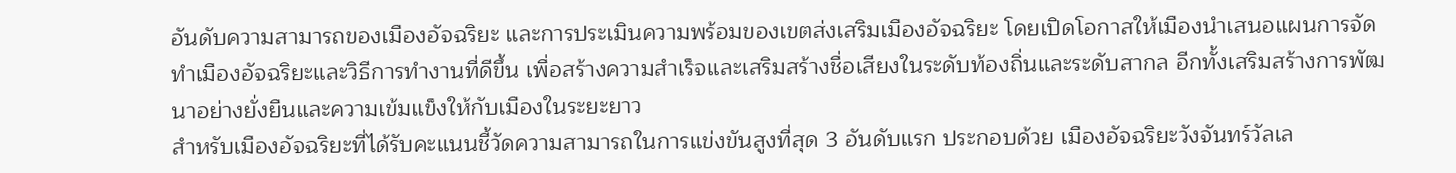อันดับความสามารถของเมืองอัจฉริยะ และการประเมินความพร้อมของเขตส่งเสริมเมืองอัจฉริยะ โดยเปิดโอกาสให้เมืองนำเสนอแผนการจัดทำเมืองอัจฉริยะและวิธีการทำงานที่ดีขึ้น เพื่อสร้างความสำเร็จและเสริมสร้างชื่อเสียงในระดับท้องถิ่นและระดับสากล อีกทั้งเสริมสร้างการพัฒนาอย่างยั่งยืนและความเข้มแข็งให้กับเมืองในระยะยาว
สำหรับเมืองอัจฉริยะที่ได้รับคะแนนชี้วัดความสามารถในการแข่งขันสูงที่สุด 3 อันดับแรก ประกอบด้วย เมืองอัจฉริยะวังจันทร์วัลเล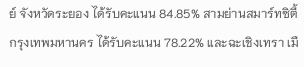ย์ จังหวัดระยอง ได้รับคะแนน 84.85% สามย่านสมาร์ทซิตี้ กรุงเทพมหานคร ได้รับคะแนน 78.22% และฉะเชิงเทรา เมื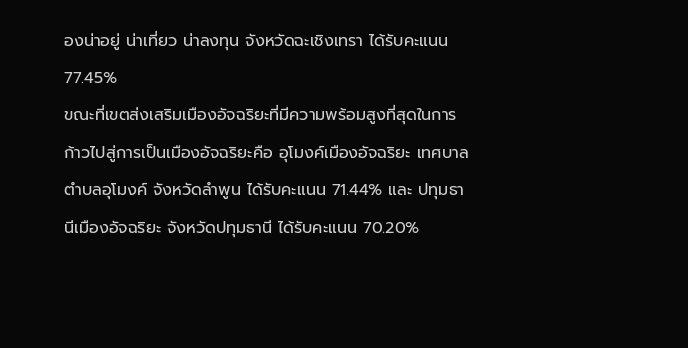องน่าอยู่ น่าเที่ยว น่าลงทุน จังหวัดฉะเชิงเทรา ได้รับคะแนน 77.45%
ขณะที่เขตส่งเสริมเมืองอัจฉริยะที่มีความพร้อมสูงที่สุดในการก้าวไปสู่การเป็นเมืองอัจฉริยะคือ อุโมงค์เมืองอัจฉริยะ เทศบาลตำบลอุโมงค์ จังหวัดลำพูน ได้รับคะแนน 71.44% และ ปทุมธานีเมืองอัจฉริยะ จังหวัดปทุมธานี ได้รับคะแนน 70.20%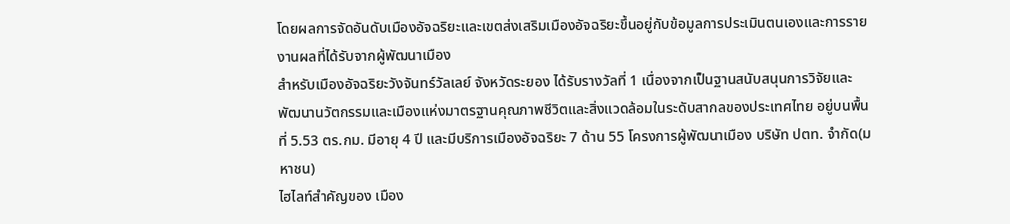โดยผลการจัดอันดับเมืองอัจฉริยะและเขตส่งเสริมเมืองอัจฉริยะขึ้นอยู่กับข้อมูลการประเมินตนเองและการรายงานผลที่ได้รับจากผู้พัฒนาเมือง
สำหรับเมืองอัจฉริยะวังจันทร์วัลเลย์ จังหวัดระยอง ได้รับรางวัลที่ 1 เนื่องจากเป็นฐานสนับสนุนการวิจัยและพัฒนานวัตกรรมและเมืองแห่งมาตรฐานคุณภาพชีวิตและสิ่งแวดล้อมในระดับสากลของประเทศไทย อยู่บนพื้นที่ 5.53 ตร.กม. มีอายุ 4 ปี และมีบริการเมืองอัจฉริยะ 7 ด้าน 55 โครงการผู้พัฒนาเมือง บริษัท ปตท. จำกัด(มหาชน)
ไฮไลท์สำคัญของ เมือง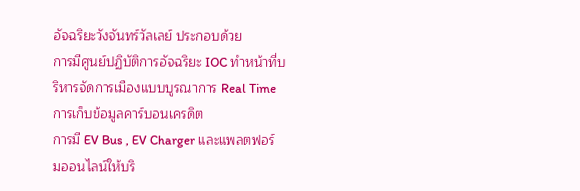อัจฉริยะวังจันทร์วัลเลย์ ประกอบด้วย
การมีศูนย์ปฏิบัติการอัจฉริยะ IOC ทำหน้าที่บริหารจัดการเมืองแบบบูรณาการ Real Time
การเก็บข้อมูลคาร์บอนเครดิต
การมี EV Bus , EV Charger และแพลตฟอร์มออนไลน์ให้บริ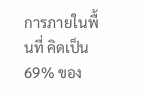การภายในพื้นที่ คิดเป็น 69% ของ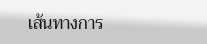เส้นทางการ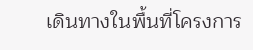เดินทางในพื้นที่โครงการ